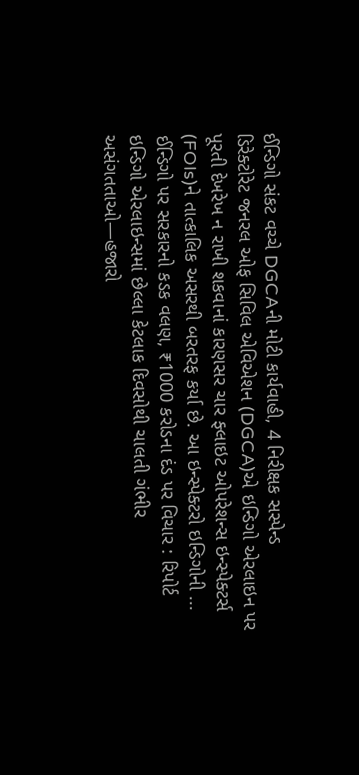ઈન્ડિગો સંકટ વચ્ચે DGCAની મોટી કાર્યવાહી, 4 નિરીક્ષક સસ્પેન્ડ
ડિરેક્ટોરેટ જનરલ ઓફ સિવિલ એવિએશન (DGCA)એ ઇન્ડિગો એરલાઇન પર પૂરતી દેખરેખ ન રાખી શકવાનાં કારણસર ચાર ફ્લાઇટ ઓપરેશન્સ ઇન્સ્પેક્ટર્સ (FOIs)ને તાત્કાલિક અસરથી બરતરફ કર્યા છે. આ ઇન્સ્પેક્ટરો ઇન્ડિગોની ...
ઈન્ડિગો પર સરકારનો કડક વલણ, ₹1000 કરોડના દંડ પર વિચાર : રિપોર્ટ
ઇન્ડિગો એરલાઇન્સમાં છેલ્લા કેટલાક દિવસોથી ચાલતી ગંભીર અસંગતતાઓ—હજારો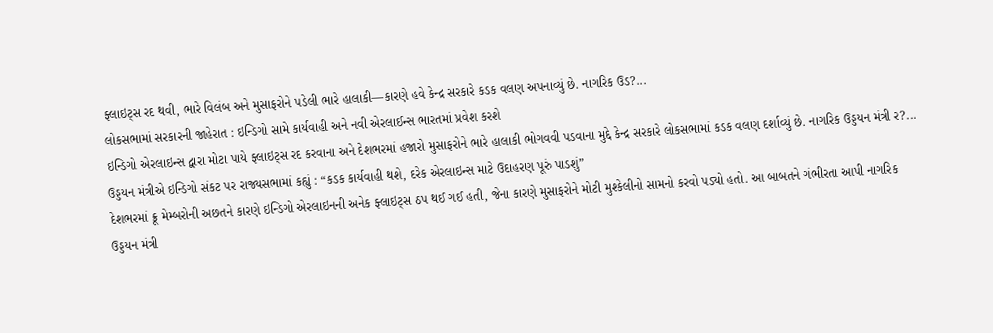ફ્લાઇટ્સ રદ થવી, ભારે વિલંબ અને મુસાફરોને પડેલી ભારે હાલાકી—કારણે હવે કેન્દ્ર સરકારે કડક વલણ અપનાવ્યું છે. નાગરિક ઉડ?...
લોકસભામાં સરકારની જાહેરાત : ઇન્ડિગો સામે કાર્યવાહી અને નવી એરલાઈન્સ ભારતમાં પ્રવેશ કરશે
ઇન્ડિગો એરલાઇન્સ દ્વારા મોટા પાયે ફ્લાઇટ્સ રદ કરવાના અને દેશભરમાં હજારો મુસાફરોને ભારે હાલાકી ભોગવવી પડવાના મુદ્દે કેન્દ્ર સરકારે લોકસભામાં કડક વલણ દર્શાવ્યું છે. નાગરિક ઉડ્ડયન મંત્રી ર?...
ઉડ્ડયન મંત્રીએ ઇન્ડિગો સંકટ પર રાજ્યસભામાં કહ્યું : “કડક કાર્યવાહી થશે, દરેક એરલાઇન્સ માટે ઉદાહરણ પૂરું પાડશું”
દેશભરમાં ક્રૂ મેમ્બરોની અછતને કારણે ઇન્ડિગો એરલાઇનની અનેક ફ્લાઇટ્સ ઠપ થઈ ગઈ હતી, જેના કારણે મુસાફરોને મોટી મુશ્કેલીનો સામનો કરવો પડ્યો હતો. આ બાબતને ગંભીરતા આપી નાગરિક ઉડ્ડયન મંત્રી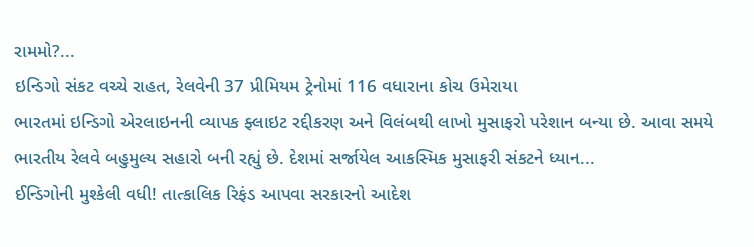રામમો?...
ઇન્ડિગો સંકટ વચ્ચે રાહત, રેલવેની 37 પ્રીમિયમ ટ્રેનોમાં 116 વધારાના કોચ ઉમેરાયા
ભારતમાં ઇન્ડિગો એરલાઇનની વ્યાપક ફ્લાઇટ રદ્દીકરણ અને વિલંબથી લાખો મુસાફરો પરેશાન બન્યા છે. આવા સમયે ભારતીય રેલવે બહુમુલ્ય સહારો બની રહ્યું છે. દેશમાં સર્જાયેલ આકસ્મિક મુસાફરી સંકટને ધ્યાન...
ઈન્ડિગોની મુશ્કેલી વધી! તાત્કાલિક રિફંડ આપવા સરકારનો આદેશ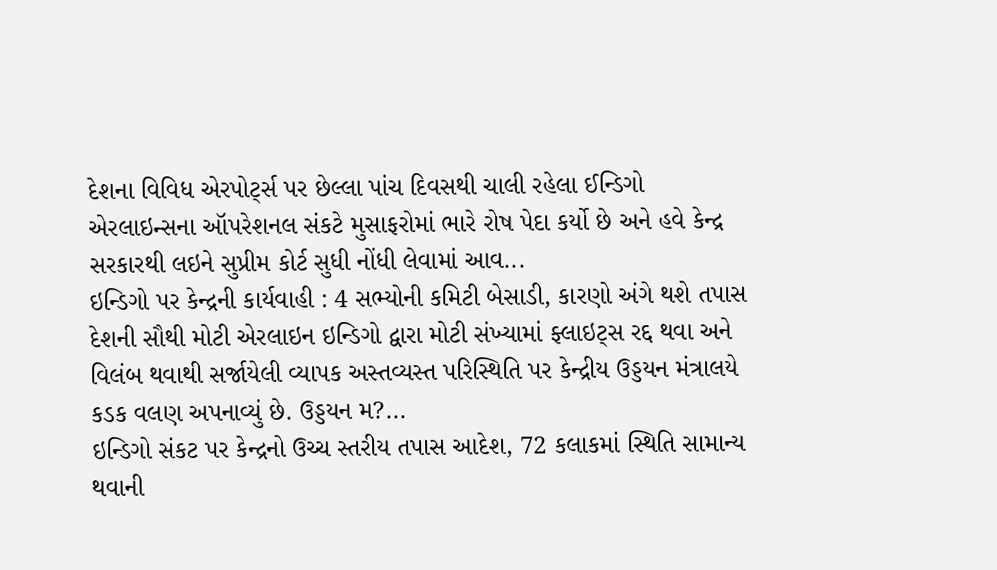દેશના વિવિધ એરપોર્ટ્સ પર છેલ્લા પાંચ દિવસથી ચાલી રહેલા ઈન્ડિગો એરલાઇન્સના ઑપરેશનલ સંકટે મુસાફરોમાં ભારે રોષ પેદા કર્યો છે અને હવે કેન્દ્ર સરકારથી લઇને સુપ્રીમ કોર્ટ સુધી નોંધી લેવામાં આવ...
ઇન્ડિગો પર કેન્દ્રની કાર્યવાહી : 4 સભ્યોની કમિટી બેસાડી, કારણો અંગે થશે તપાસ
દેશની સૌથી મોટી એરલાઇન ઇન્ડિગો દ્વારા મોટી સંખ્યામાં ફ્લાઇટ્સ રદ્દ થવા અને વિલંબ થવાથી સર્જાયેલી વ્યાપક અસ્તવ્યસ્ત પરિસ્થિતિ પર કેન્દ્રીય ઉડ્ડયન મંત્રાલયે કડક વલણ અપનાવ્યું છે. ઉડ્ડયન મ?...
ઇન્ડિગો સંકટ પર કેન્દ્રનો ઉચ્ચ સ્તરીય તપાસ આદેશ, 72 કલાકમાં સ્થિતિ સામાન્ય થવાની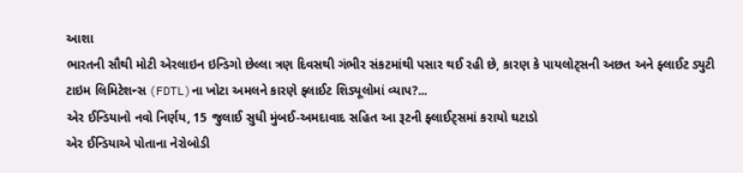આશા
ભારતની સૌથી મોટી એરલાઇન ઇન્ડિગો છેલ્લા ત્રણ દિવસથી ગંભીર સંકટમાંથી પસાર થઈ રહી છે, કારણ કે પાયલોટ્સની અછત અને ફ્લાઈટ ડ્યુટી ટાઇમ લિમિટેશન્સ (FDTL)ના ખોટા અમલને કારણે ફ્લાઈટ શિડ્યૂલોમાં વ્યાપ?...
એર ઈન્ડિયાનો નવો નિર્ણય, 15 જુલાઈ સુધી મુંબઈ-અમદાવાદ સહિત આ રૂટની ફ્લાઈટ્સમાં કરાયો ઘટાડો
એર ઈન્ડિયાએ પોતાના નેરોબોડી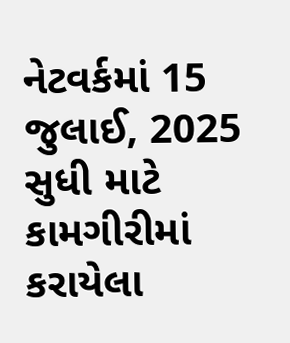નેટવર્કમાં 15 જુલાઈ, 2025 સુધી માટે કામગીરીમાં કરાયેલા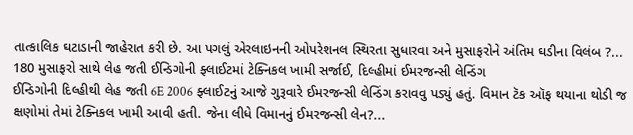તાત્કાલિક ઘટાડાની જાહેરાત કરી છે. આ પગલું એરલાઇનની ઓપરેશનલ સ્થિરતા સુધારવા અને મુસાફરોને અંતિમ ઘડીના વિલંબ ?...
180 મુસાફરો સાથે લેહ જતી ઈન્ડિગોની ફ્લાઈટમાં ટેક્નિકલ ખામી સર્જાઈ, દિલ્હીમાં ઈમરજન્સી લેન્ડિંગ
ઈન્ડિગોની દિલ્હીથી લેહ જતી 6E 2006 ફ્લાઈટનું આજે ગુરૂવારે ઈમરજન્સી લેન્ડિંગ કરાવવુ પડ્યું હતું. વિમાન ટૅક ઑફ થયાના થોડી જ ક્ષણોમાં તેમાં ટેક્નિકલ ખામી આવી હતી. જેના લીધે વિમાનનું ઈમરજન્સી લેન?...